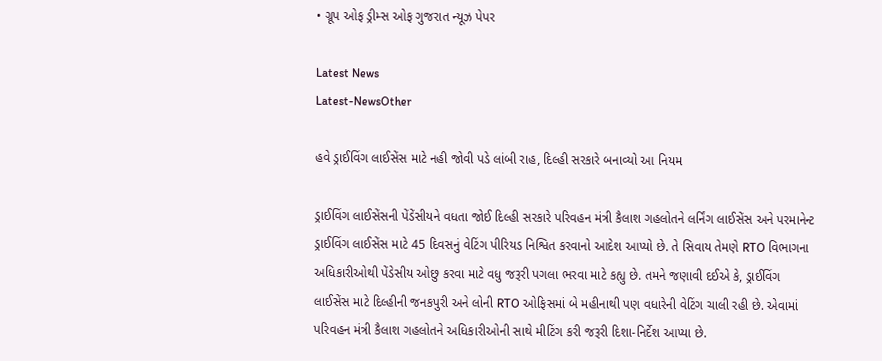• ગ્રૂપ ઓફ ડ્રીમ્સ ઓફ ગુજરાત ન્યૂઝ પેપર

Latest News
Latest-NewsOther

હવે ડ્રાઈવિંગ લાઈસેંસ માટે નહી જોવી પડે લાંબી રાહ, દિલ્હી સરકારે બનાવ્યો આ નિયમ

ડ્રાઈવિંગ લાઈસેંસની પેંડેંસીયને વધતા જોઈ દિલ્હી સરકારે પરિવહન મંત્રી કૈલાશ ગહલોતને લર્નિંગ લાઈસેંસ અને પરમાનેન્ટ ડ્રાઈવિંગ લાઈસેંસ માટે 45 દિવસનું વેટિંગ પીરિયડ નિશ્વિત કરવાનો આદેશ આપ્યો છે. તે સિવાય તેમણે RTO વિભાગના અધિકારીઓથી પેંડેસીય ઓછુ કરવા માટે વધુ જરૂરી પગલા ભરવા માટે કહ્યુ છે. તમને જણાવી દઈએ કે, ડ્રાઈવિંગ લાઈસેંસ માટે દિલ્હીની જનકપુરી અને લોની RTO ઓફિસમાં બે મહીનાથી પણ વધારેની વેટિંગ ચાલી રહી છે. એવામાં પરિવહન મંત્રી કૈલાશ ગહલોતને અધિકારીઓની સાથે મીટિંગ કરી જરૂરી દિશા-નિર્દેશ આપ્યા છે.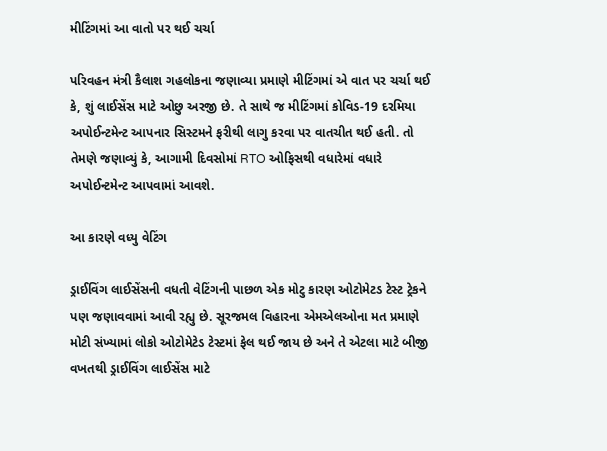મીટિંગમાં આ વાતો પર થઈ ચર્ચા

પરિવહન મંત્રી કૈલાશ ગહલોકના જણાવ્યા પ્રમાણે મીટિંગમાં એ વાત પર ચર્ચા થઈ કે, શું લાઈસેંસ માટે ઓછુ અરજી છે. તે સાથે જ મીટિંગમાં કોવિડ-19 દરમિયા અપોઈન્ટમેન્ટ આપનાર સિસ્ટમને ફરીથી લાગુ કરવા પર વાતચીત થઈ હતી. તો તેમણે જણાવ્યું કે, આગામી દિવસોમાં RTO ઓફિસથી વધારેમાં વધારે અપોઈન્ટમેન્ટ આપવામાં આવશે.

આ કારણે વધ્યુ વેટિંગ

ડ્રાઈવિંગ લાઈસેંસની વધતી વેટિંગની પાછળ એક મોટુ કારણ ઓટોમેટડ ટેસ્ટ ટ્રેકને પણ જણાવવામાં આવી રહ્યુ છે. સૂરજમલ વિહારના એમએલઓના મત પ્રમાણે મોટી સંખ્યામાં લોકો ઓટોમેટેડ ટેસ્ટમાં ફેલ થઈ જાય છે અને તે એટલા માટે બીજી વખતથી ડ્રાઈવિંગ લાઈસેંસ માટે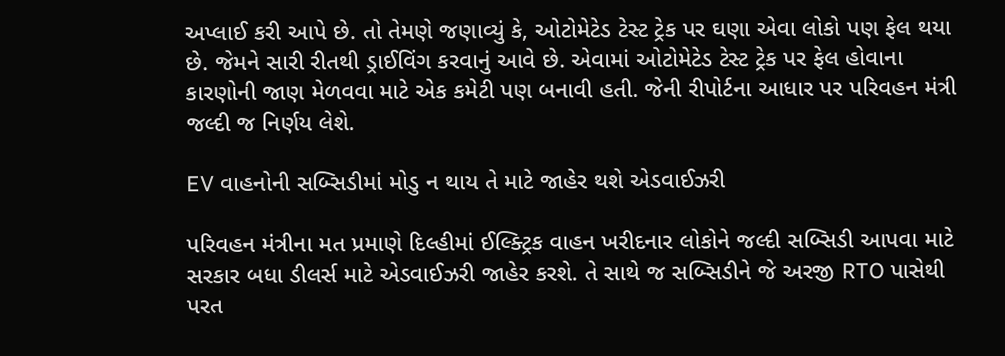અપ્લાઈ કરી આપે છે. તો તેમણે જણાવ્યું કે, ઓટોમેટેડ ટેસ્ટ ટ્રેક પર ઘણા એવા લોકો પણ ફેલ થયા છે. જેમને સારી રીતથી ડ્રાઈવિંગ કરવાનું આવે છે. એવામાં ઓટોમેટેડ ટેસ્ટ ટ્રેક પર ફેલ હોવાના કારણોની જાણ મેળવવા માટે એક કમેટી પણ બનાવી હતી. જેની રીપોર્ટના આધાર પર પરિવહન મંત્રી જલ્દી જ નિર્ણય લેશે.

EV વાહનોની સબ્સિડીમાં મોડુ ન થાય તે માટે જાહેર થશે એડવાઈઝરી

પરિવહન મંત્રીના મત પ્રમાણે દિલ્હીમાં ઈલ્ક્ટ્રિક વાહન ખરીદનાર લોકોને જલ્દી સબ્સિડી આપવા માટે સરકાર બધા ડીલર્સ માટે એડવાઈઝરી જાહેર કરશે. તે સાથે જ સબ્સિડીને જે અરજી RTO પાસેથી પરત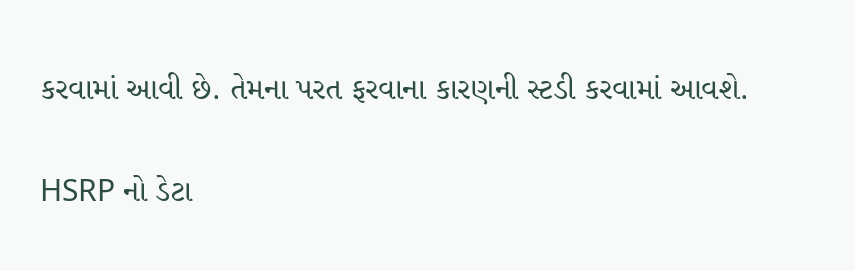કરવામાં આવી છે. તેમના પરત ફરવાના કારણની સ્ટડી કરવામાં આવશે.

HSRP નો ડેટા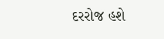દરરોજ હશે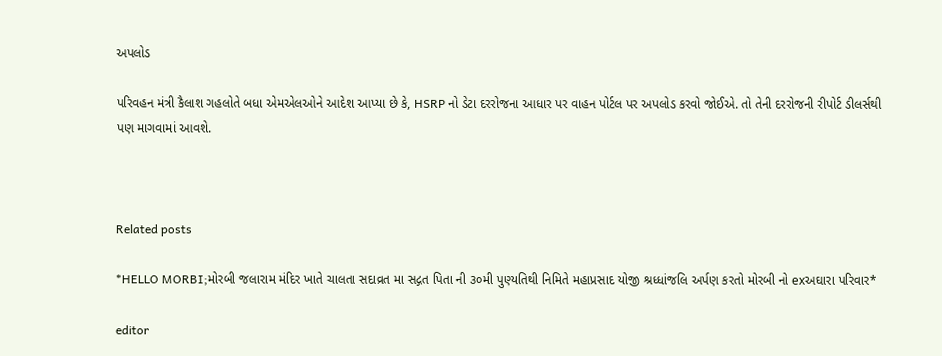અપલોડ

પરિવહન મંત્રી કૈલાશ ગહલોતે બધા એમએલઓને આદેશ આપ્યા છે કે, HSRP નો ડેટા દરરોજના આધાર પર વાહન પોર્ટલ પર અપલોડ કરવો જોઈએ. તો તેની દરરોજની રીપોર્ટ ડીલર્સથી પણ માગવામાં આવશે.



Related posts

*HELLO MORBI;મોરબી જલારામ મંદિર ખાતે ચાલતા સદાવ્રત મા સદ્ગત પિતા ની ૩૦મી પુણ્યતિથી નિમિતે મહાપ્રસાદ યોજી શ્રધ્ધાંજલિ અર્પણ કરતો મોરબી નો exઅઘારા પરિવાર*

editor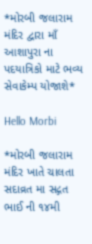*મોરબી જલારામ મંદિર દ્વારા માઁ આશાપુરા ના પદયાત્રિકો માટે ભવ્ય સેવાકેમ્પ યોજાશે*

Hello Morbi

*મોરબી જલારામ મંદિર ખાતે ચાલતા સદાવ્રત મા સદ્ગત ભાઈ ની ૧૪મી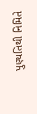પુણ્યતિથી નિમિતે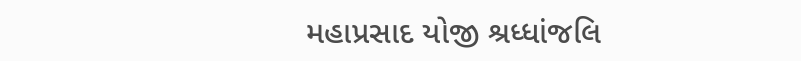મહાપ્રસાદ યોજી શ્રધ્ધાંજલિ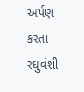અર્પણ કરતા રઘુવંશી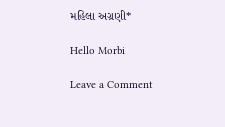મહિલા અગ્રણી*

Hello Morbi

Leave a Comment